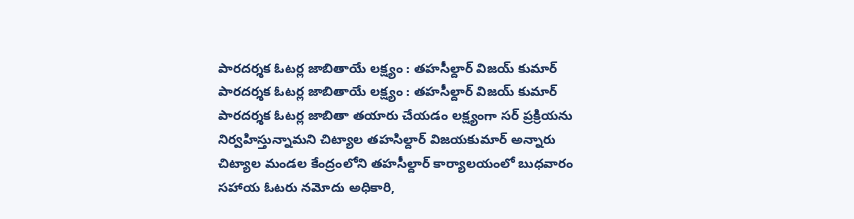పారదర్శక ఓటర్ల జాబితాయే లక్ష్యం : తహసీల్దార్ విజయ్ కుమార్
పారదర్శక ఓటర్ల జాబితాయే లక్ష్యం : తహసీల్దార్ విజయ్ కుమార్
పారదర్శక ఓటర్ల జాబితా తయారు చేయడం లక్ష్యంగా సర్ ప్రక్రియను నిర్వహిస్తున్నామని చిట్యాల తహసిల్దార్ విజయకుమార్ అన్నారు చిట్యాల మండల కేంద్రంలోని తహసీల్దార్ కార్యాలయంలో బుధవారం సహాయ ఓటరు నమోదు అధికారి,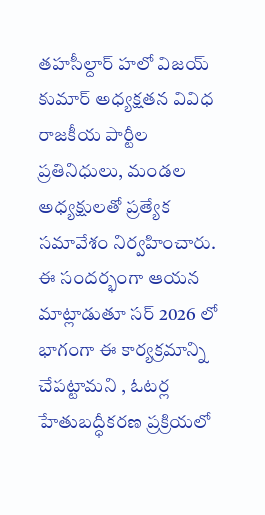తహసీల్దార్ హలో విజయ్ కుమార్ అధ్యక్షతన వివిధ రాజకీయ పార్టీల ప్రతినిధులు, మండల అధ్యక్షులతో ప్రత్యేక సమావేశం నిర్వహించారు. ఈ సందర్భంగా ఆయన మాట్లాడుతూ సర్ 2026 లో భాగంగా ఈ కార్యక్రమాన్ని చేపట్టామని , ఓటర్ల హేతుబద్ధీకరణ ప్రక్రియలో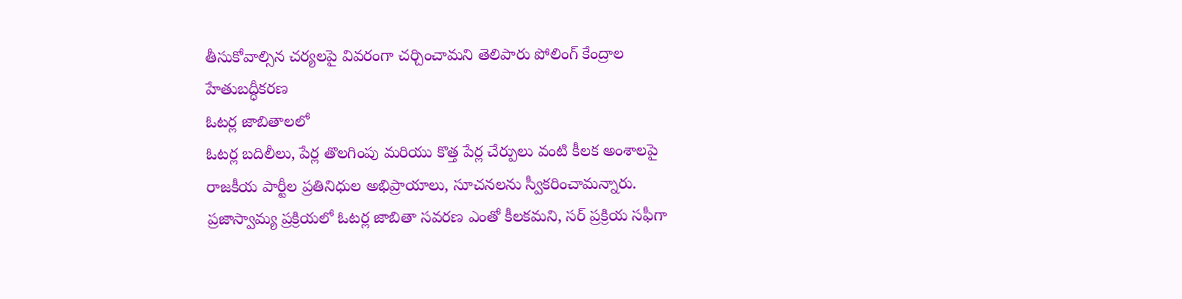తీసుకోవాల్సిన చర్యలపై వివరంగా చర్చించామని తెలిపారు పోలింగ్ కేంద్రాల హేతుబద్ధీకరణ
ఓటర్ల జాబితాలలో
ఓటర్ల బదిలీలు, పేర్ల తొలగింపు మరియు కొత్త పేర్ల చేర్పులు వంటి కీలక అంశాలపై రాజకీయ పార్టీల ప్రతినిధుల అభిప్రాయాలు, సూచనలను స్వీకరించామన్నారు. ప్రజాస్వామ్య ప్రక్రియలో ఓటర్ల జాబితా సవరణ ఎంతో కీలకమని, సర్ ప్రక్రియ సఫీగా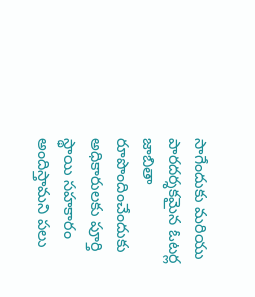సాగేందుకు మరియు పారదర్శకమైన ఓటర్ల జాబితా రూపొందించేందుకు అధికారులకు పూర్తి స్థాయి సహకారం అందిస్తామని పలు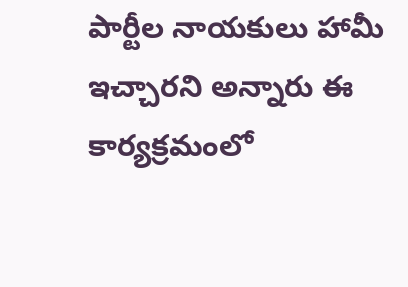పార్టీల నాయకులు హామీ ఇచ్చారని అన్నారు ఈ కార్యక్రమంలో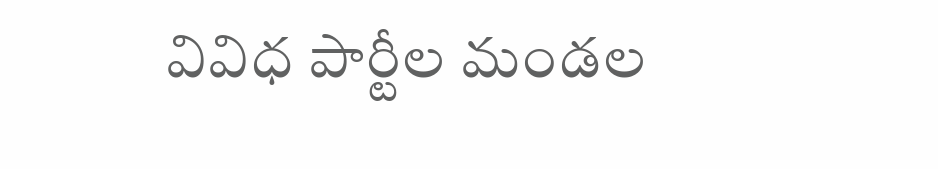వివిధ పార్టీల మండల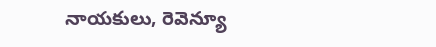నాయకులు, రెవెన్యూ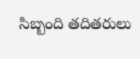సిబ్బంది తదితరులు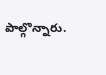పాల్గొన్నారు.